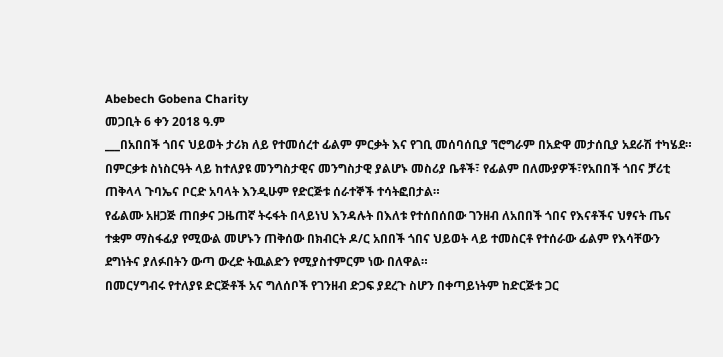Abebech Gobena Charity
መጋቢት 6 ቀን 2018 ዓ.ም
___በአበበች ጎበና ህይወት ታሪክ ለይ የተመሰረተ ፊልም ምርቃት እና የገቢ መሰባሰቢያ ኘሮግራም በአድዋ መታሰቢያ አደራሽ ተካሄደ።
በምርቃቱ ስነስርዓት ላይ ከተለያዩ መንግስታዊና መንግስታዊ ያልሆኑ መስሪያ ቤቶች፣ የፊልም በለሙያዎች፣የአበበች ጎበና ቻሪቲ ጠቅላላ ጉባኤና ቦርድ አባላት እንዲሁም የድርጅቱ ሰራተኞች ተሳትፎበታል።
የፊልሙ አዘጋጅ ጠበቃና ጋዜጠኛ ትሩፋት በላይነህ እንዳሉት በእለቱ የተሰበሰበው ገንዘብ ለአበበች ጎበና የእናቶችና ህፃናት ጤና ተቋም ማስፋፊያ የሚውል መሆኑን ጠቅሰው በክብርት ዶ/ር አበበች ጎበና ህይወት ላይ ተመስርቶ የተሰራው ፊልም የእሳቸውን ደግነትና ያለፉበትን ውጣ ውረድ ትዉልድን የሚያስተምርም ነው በለዋል።
በመርሃግብሩ የተለያዩ ድርጅቶች አና ግለሰቦች የገንዘብ ድጋፍ ያደረጉ ስሆን በቀጣይነትም ከድርጅቱ ጋር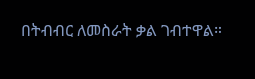በትብብር ለመስራት ቃል ገብተዋል።